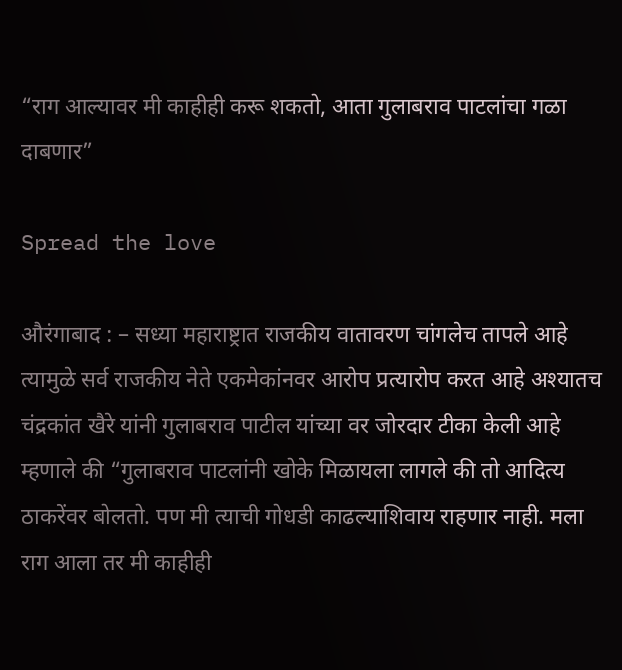“राग आल्यावर मी काहीही करू शकतो, आता गुलाबराव पाटलांचा गळा दाबणार”

Spread the love

औरंगाबाद : – सध्या महाराष्ट्रात राजकीय वातावरण चांगलेच तापले आहे त्यामुळे सर्व राजकीय नेते एकमेकांनवर आरोप प्रत्यारोप करत आहे अश्यातच चंद्रकांत खैरे यांनी गुलाबराव पाटील यांच्या वर जोरदार टीका केली आहे म्हणाले की “गुलाबराव पाटलांनी खोके मिळायला लागले की तो आदित्य ठाकरेंवर बोलतो. पण मी त्याची गोधडी काढल्याशिवाय राहणार नाही. मला राग आला तर मी काहीही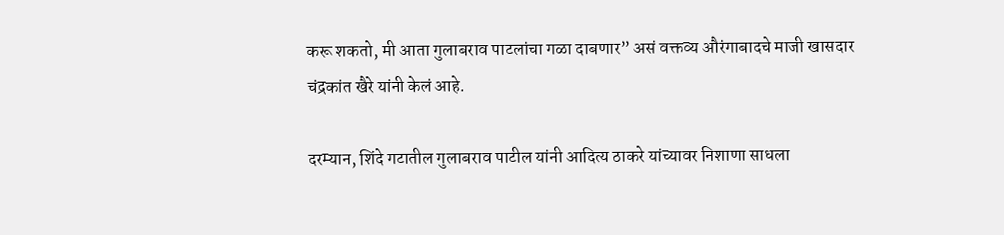करू शकतो, मी आता गुलाबराव पाटलांचा गळा दाबणार” असं वक्तव्य औरंगाबादचे माजी खासदार चंद्रकांत खैरे यांनी केलं आहे.

दरम्यान, शिंदे गटातील गुलाबराव पाटील यांनी आदित्य ठाकरे यांच्यावर निशाणा साधला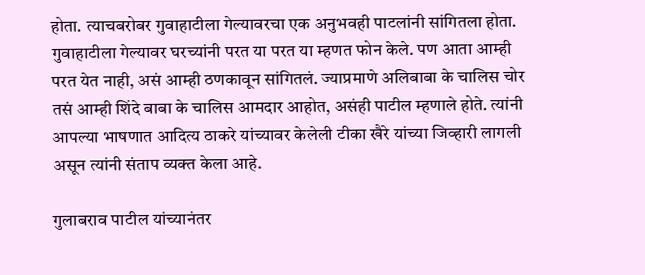होता. त्याचबरोबर गुवाहाटीला गेल्यावरचा एक अनुभवही पाटलांनी सांगितला होता. गुवाहाटीला गेल्यावर घरच्यांनी परत या परत या म्हणत फोन केले. पण आता आम्ही परत येत नाही, असं आम्ही ठणकावून सांगितलं. ज्याप्रमाणे अलिबाबा के चालिस चोर तसं आम्ही शिंदे बाबा के चालिस आमदार आहोत, असंही पाटील म्हणाले होते. त्यांनी आपल्या भाषणात आदित्य ठाकरे यांच्यावर केलेली टीका खैरे यांच्या जिव्हारी लागली असून त्यांनी संताप व्यक्त केला आहे.

गुलाबराव पाटील यांच्यानंतर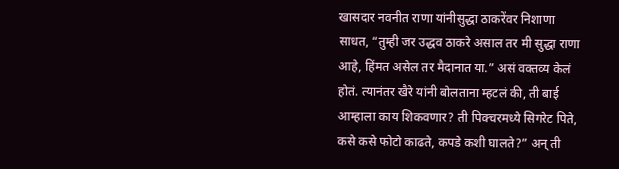खासदार नवनीत राणा यांनीसुद्धा ठाकरेंवर निशाणा साधत, “तुम्ही जर उद्धव ठाकरे असाल तर मी सुद्धा राणा आहे, हिंमत असेल तर मैदानात या.” असं वक्तव्य केलं होतं. त्यानंतर खैरे यांनी बोलताना म्हटलं की, ती बाई आम्हाला काय शिकवणार? ती पिक्चरमध्ये सिगरेट पिते, कसे कसे फोटो काढते, कपडे कशी घालते?” अन् ती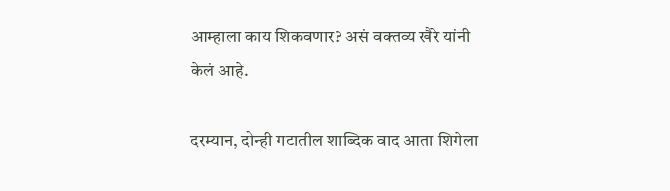आम्हाला काय शिकवणार? असं वक्तव्य खैरे यांनी केलं आहे.

दरम्यान, दोन्ही गटातील शाब्दिक वाद आता शिगेला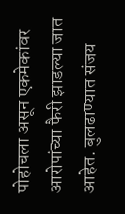पोहोचला असून एकमेकांवर आरोपांच्या फैरी झाडल्या जात आहेत. बुलढाण्यात संजय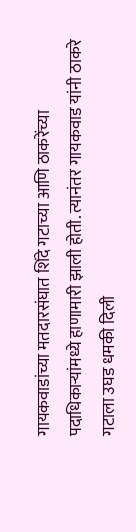गायकवाडांच्या मतदारसंघात शिंदे गटाच्या आणि ठाकरेंच्या पदाधिकाऱ्यांमध्ये हाणामारी झाली होती. त्यानंतर गायकवाड यांनी ठाकरे गटाला उघड धमकी दिली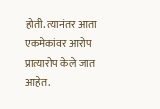होती. त्यानंतर आता एकमेकांवर आरोप प्रात्यारोप केले जात आहेत.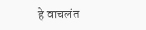हे वाचलंत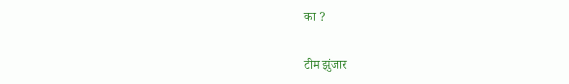का ?

टीम झुंजार